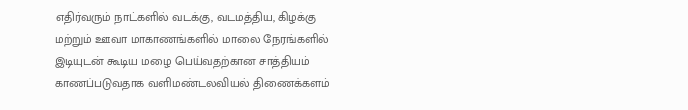எதிர்வரும் நாட்களில் வடக்கு, வடமத்திய, கிழக்கு மற்றும் ஊவா மாகாணங்களில் மாலை நேரங்களில் இடியுடன் கூடிய மழை பெய்வதற்கான சாத்தியம் காணப்படுவதாக வளிமண்டலவியல் திணைக்களம்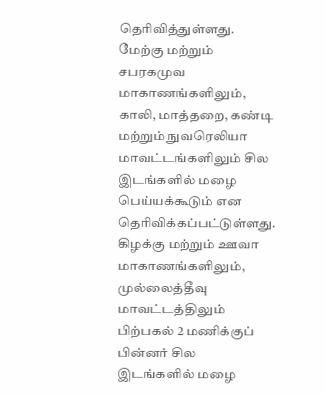தெரிவித்துள்ளது.
மேற்கு மற்றும் சபரகமுவ மாகாணங்களிலும், காலி, மாத்தறை, கண்டி மற்றும் நுவரெலியா மாவட்டங்களிலும் சில இடங்களில் மழை பெய்யக்கூடும் என தெரிவிக்கப்பட்டுள்ளது.
கிழக்கு மற்றும் ஊவா மாகாணங்களிலும், முல்லைத்தீவு மாவட்டத்திலும் பிற்பகல் 2 மணிக்குப் பின்னர் சில இடங்களில் மழை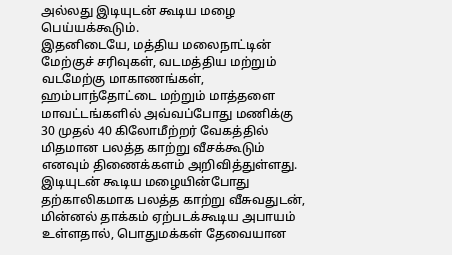அல்லது இடியுடன் கூடிய மழை பெய்யக்கூடும்.
இதனிடையே, மத்திய மலைநாட்டின் மேற்குச் சரிவுகள், வடமத்திய மற்றும் வடமேற்கு மாகாணங்கள், ஹம்பாந்தோட்டை மற்றும் மாத்தளை மாவட்டங்களில் அவ்வப்போது மணிக்கு 30 முதல் 40 கிலோமீற்றர் வேகத்தில் மிதமான பலத்த காற்று வீசக்கூடும் எனவும் திணைக்களம் அறிவித்துள்ளது.
இடியுடன் கூடிய மழையின்போது தற்காலிகமாக பலத்த காற்று வீசுவதுடன், மின்னல் தாக்கம் ஏற்படக்கூடிய அபாயம் உள்ளதால், பொதுமக்கள் தேவையான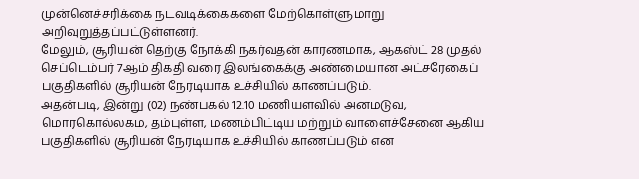முன்னெச்சரிக்கை நடவடிக்கைகளை மேற்கொள்ளுமாறு அறிவுறுத்தப்பட்டுள்ளனர்.
மேலும், சூரியன் தெற்கு நோக்கி நகர்வதன் காரணமாக, ஆகஸ்ட் 28 முதல் செப்டெம்பர் 7ஆம் திகதி வரை இலங்கைக்கு அண்மையான அட்சரேகைப் பகுதிகளில் சூரியன் நேரடியாக உச்சியில் காணப்படும்.
அதன்படி, இன்று (02) நண்பகல் 12.10 மணியளவில் அனமடுவ, மொரகொல்லகம, தம்புள்ள, மணம்பிட்டிய மற்றும் வாளைச்சேனை ஆகிய பகுதிகளில் சூரியன் நேரடியாக உச்சியில் காணப்படும் என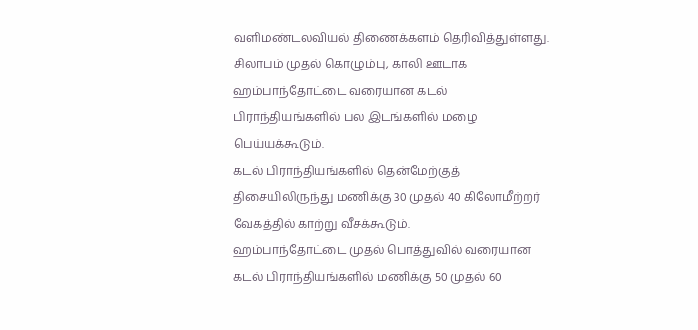வளிமண்டலவியல் திணைக்களம் தெரிவித்துள்ளது.
சிலாபம் முதல் கொழும்பு, காலி ஊடாக ஹம்பாந்தோட்டை வரையான கடல் பிராந்தியங்களில் பல இடங்களில் மழை பெய்யக்கூடும்.
கடல் பிராந்தியங்களில் தென்மேற்குத் திசையிலிருந்து மணிக்கு 30 முதல் 40 கிலோமீற்றர் வேகத்தில் காற்று வீசக்கூடும்.
ஹம்பாந்தோட்டை முதல் பொத்துவில் வரையான கடல் பிராந்தியங்களில் மணிக்கு 50 முதல் 60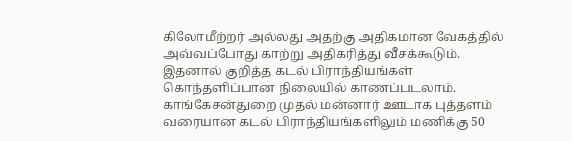கிலோமீற்றர் அல்லது அதற்கு அதிகமான வேகத்தில் அவ்வப்போது காற்று அதிகரித்து வீசக்கூடும். இதனால் குறித்த கடல் பிராந்தியங்கள் கொந்தளிப்பான நிலையில் காணப்படலாம்.
காங்கேசன்துறை முதல் மன்னார் ஊடாக புத்தளம் வரையான கடல் பிராந்தியங்களிலும் மணிக்கு 50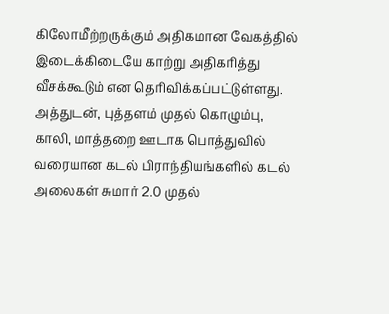கிலோமீற்றருக்கும் அதிகமான வேகத்தில் இடைக்கிடையே காற்று அதிகரித்து வீசக்கூடும் என தெரிவிக்கப்பட்டுள்ளது.
அத்துடன், புத்தளம் முதல் கொழும்பு, காலி, மாத்தறை ஊடாக பொத்துவில் வரையான கடல் பிராந்தியங்களில் கடல் அலைகள் சுமார் 2.0 முதல்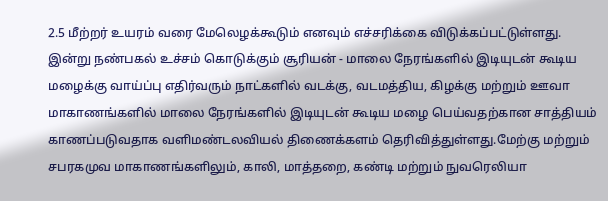2.5 மீற்றர் உயரம் வரை மேலெழக்கூடும் எனவும் எச்சரிக்கை விடுக்கப்பட்டுள்ளது.
இன்று நண்பகல் உச்சம் கொடுக்கும் சூரியன் - மாலை நேரங்களில் இடியுடன் கூடிய மழைக்கு வாய்ப்பு எதிர்வரும் நாட்களில் வடக்கு, வடமத்திய, கிழக்கு மற்றும் ஊவா மாகாணங்களில் மாலை நேரங்களில் இடியுடன் கூடிய மழை பெய்வதற்கான சாத்தியம் காணப்படுவதாக வளிமண்டலவியல் திணைக்களம் தெரிவித்துள்ளது.மேற்கு மற்றும் சபரகமுவ மாகாணங்களிலும், காலி, மாத்தறை, கண்டி மற்றும் நுவரெலியா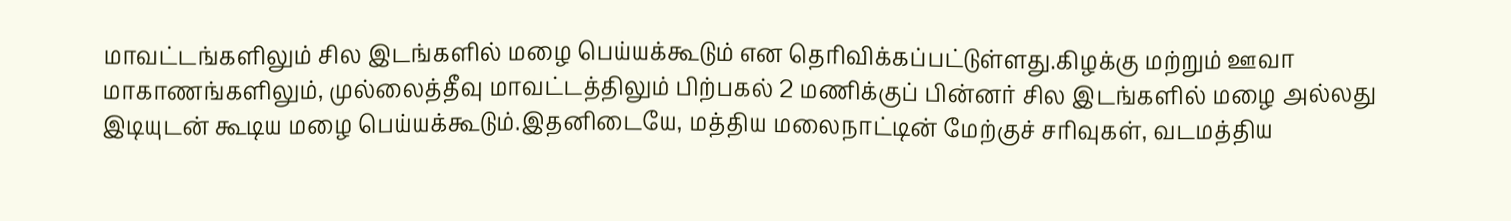மாவட்டங்களிலும் சில இடங்களில் மழை பெய்யக்கூடும் என தெரிவிக்கப்பட்டுள்ளது.கிழக்கு மற்றும் ஊவா மாகாணங்களிலும், முல்லைத்தீவு மாவட்டத்திலும் பிற்பகல் 2 மணிக்குப் பின்னர் சில இடங்களில் மழை அல்லது இடியுடன் கூடிய மழை பெய்யக்கூடும்.இதனிடையே, மத்திய மலைநாட்டின் மேற்குச் சரிவுகள், வடமத்திய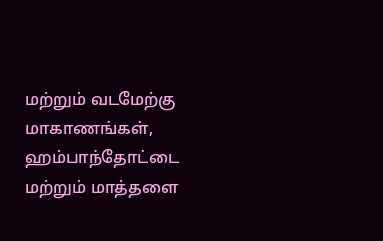மற்றும் வடமேற்கு மாகாணங்கள், ஹம்பாந்தோட்டை மற்றும் மாத்தளை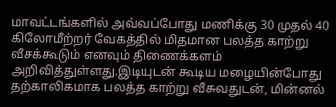மாவட்டங்களில் அவ்வப்போது மணிக்கு 30 முதல் 40 கிலோமீற்றர் வேகத்தில் மிதமான பலத்த காற்று வீசக்கூடும் எனவும் திணைக்களம் அறிவித்துள்ளது.இடியுடன் கூடிய மழையின்போது தற்காலிகமாக பலத்த காற்று வீசுவதுடன், மின்னல்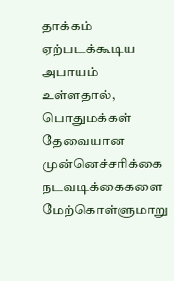தாக்கம் ஏற்படக்கூடிய அபாயம் உள்ளதால், பொதுமக்கள் தேவையான முன்னெச்சரிக்கை நடவடிக்கைகளை மேற்கொள்ளுமாறு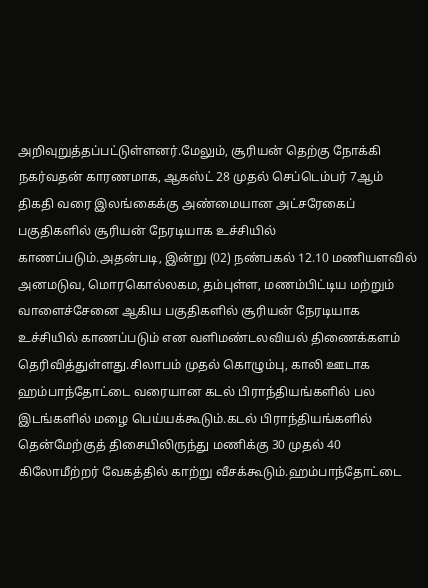அறிவுறுத்தப்பட்டுள்ளனர்.மேலும், சூரியன் தெற்கு நோக்கி நகர்வதன் காரணமாக, ஆகஸ்ட் 28 முதல் செப்டெம்பர் 7ஆம் திகதி வரை இலங்கைக்கு அண்மையான அட்சரேகைப் பகுதிகளில் சூரியன் நேரடியாக உச்சியில் காணப்படும்.அதன்படி, இன்று (02) நண்பகல் 12.10 மணியளவில் அனமடுவ, மொரகொல்லகம, தம்புள்ள, மணம்பிட்டிய மற்றும் வாளைச்சேனை ஆகிய பகுதிகளில் சூரியன் நேரடியாக உச்சியில் காணப்படும் என வளிமண்டலவியல் திணைக்களம் தெரிவித்துள்ளது.சிலாபம் முதல் கொழும்பு, காலி ஊடாக ஹம்பாந்தோட்டை வரையான கடல் பிராந்தியங்களில் பல இடங்களில் மழை பெய்யக்கூடும்.கடல் பிராந்தியங்களில் தென்மேற்குத் திசையிலிருந்து மணிக்கு 30 முதல் 40 கிலோமீற்றர் வேகத்தில் காற்று வீசக்கூடும்.ஹம்பாந்தோட்டை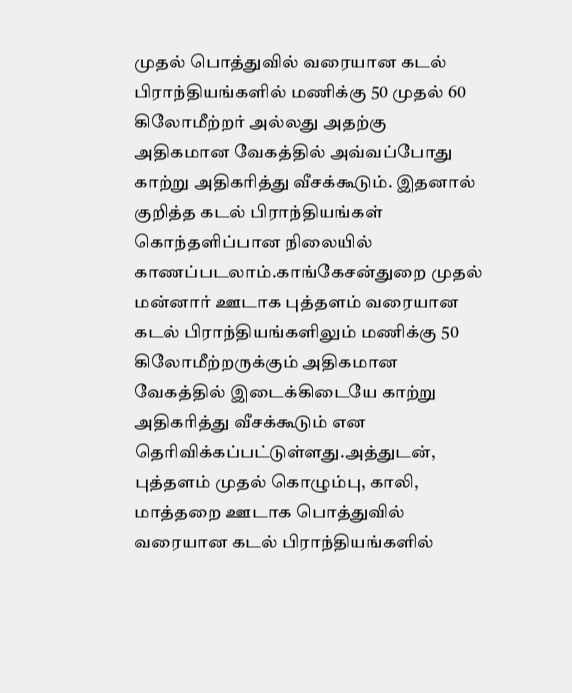முதல் பொத்துவில் வரையான கடல் பிராந்தியங்களில் மணிக்கு 50 முதல் 60 கிலோமீற்றர் அல்லது அதற்கு அதிகமான வேகத்தில் அவ்வப்போது காற்று அதிகரித்து வீசக்கூடும். இதனால் குறித்த கடல் பிராந்தியங்கள் கொந்தளிப்பான நிலையில் காணப்படலாம்.காங்கேசன்துறை முதல் மன்னார் ஊடாக புத்தளம் வரையான கடல் பிராந்தியங்களிலும் மணிக்கு 50 கிலோமீற்றருக்கும் அதிகமான வேகத்தில் இடைக்கிடையே காற்று அதிகரித்து வீசக்கூடும் என தெரிவிக்கப்பட்டுள்ளது.அத்துடன், புத்தளம் முதல் கொழும்பு, காலி, மாத்தறை ஊடாக பொத்துவில் வரையான கடல் பிராந்தியங்களில்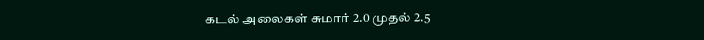கடல் அலைகள் சுமார் 2.0 முதல் 2.5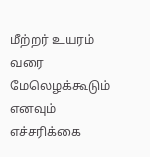மீற்றர் உயரம் வரை மேலெழக்கூடும் எனவும் எச்சரிக்கை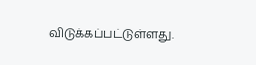விடுக்கப்பட்டுள்ளது.